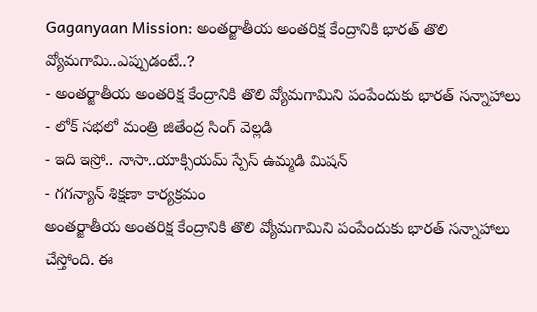Gaganyaan Mission: అంతర్జాతీయ అంతరిక్ష కేంద్రానికి భారత్ తొలి వ్యోమగామి..ఎప్పుడంటే..?
- అంతర్జాతీయ అంతరిక్ష కేంద్రానికి తొలి వ్యోమగామిని పంపేందుకు భారత్ సన్నాహాలు
- లోక్ సభలో మంత్రి జితేంద్ర సింగ్ వెల్లడి
- ఇది ఇస్రో.. నాసా..యాక్సియమ్ స్పేస్ ఉమ్మడి మిషన్
- గగన్యాన్ శిక్షణా కార్యక్రమం
అంతర్జాతీయ అంతరిక్ష కేంద్రానికి తొలి వ్యోమగామిని పంపేందుకు భారత్ సన్నాహాలు చేస్తోంది. ఈ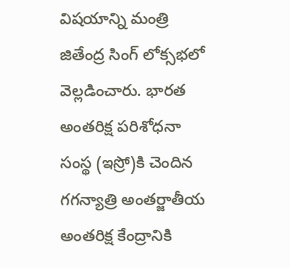విషయాన్ని మంత్రి జితేంద్ర సింగ్ లోక్సభలో వెల్లడించారు. భారత అంతరిక్ష పరిశోధనా సంస్థ (ఇస్రో)కి చెందిన గగన్యాత్రి అంతర్జాతీయ అంతరిక్ష కేంద్రానికి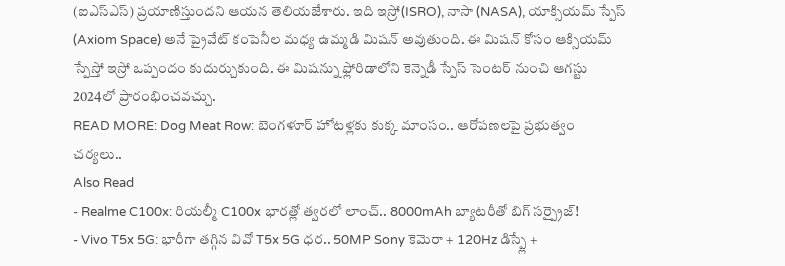(ఐఎస్ఎస్) ప్రయాణిస్తుందని ఆయన తెలియజేశారు. ఇది ఇస్రో(ISRO), నాసా (NASA), యాక్సియమ్ స్పేస్ (Axiom Space) అనే ప్రైవేట్ కంపెనీల మధ్య ఉమ్మడి మిషన్ అవుతుంది. ఈ మిషన్ కోసం ఆక్సియమ్ స్పేస్తో ఇస్రో ఒప్పందం కుదుర్చుకుంది. ఈ మిషన్ను ఫ్లోరిడాలోని కెన్నెడీ స్పేస్ సెంటర్ నుంచి ఆగస్టు 2024లో ప్రారంభించవచ్చు.
READ MORE: Dog Meat Row: బెంగళూర్ హోటళ్లకు కుక్క మాంసం.. ఆరోపణలపై ప్రభుత్వం చర్యలు..
Also Read
- Realme C100x: రియల్మీ C100x భారత్లో త్వరలో లాంచ్.. 8000mAh బ్యాటరీతో బిగ్ సర్ప్రైజ్!
- Vivo T5x 5G: భారీగా తగ్గిన వివో T5x 5G ధర.. 50MP Sony కెమెరా + 120Hz డిస్ప్లే +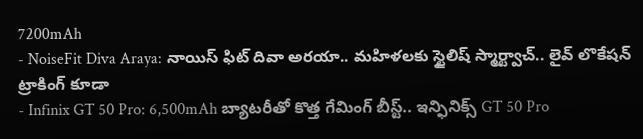7200mAh
- NoiseFit Diva Araya: నాయిస్ ఫిట్ దివా అరయా.. మహిళలకు స్టైలిష్ స్మార్ట్వాచ్.. లైవ్ లొకేషన్ ట్రాకింగ్ కూడా
- Infinix GT 50 Pro: 6,500mAh బ్యాటరీతో కొత్త గేమింగ్ బీస్ట్.. ఇన్ఫినిక్స్ GT 50 Pro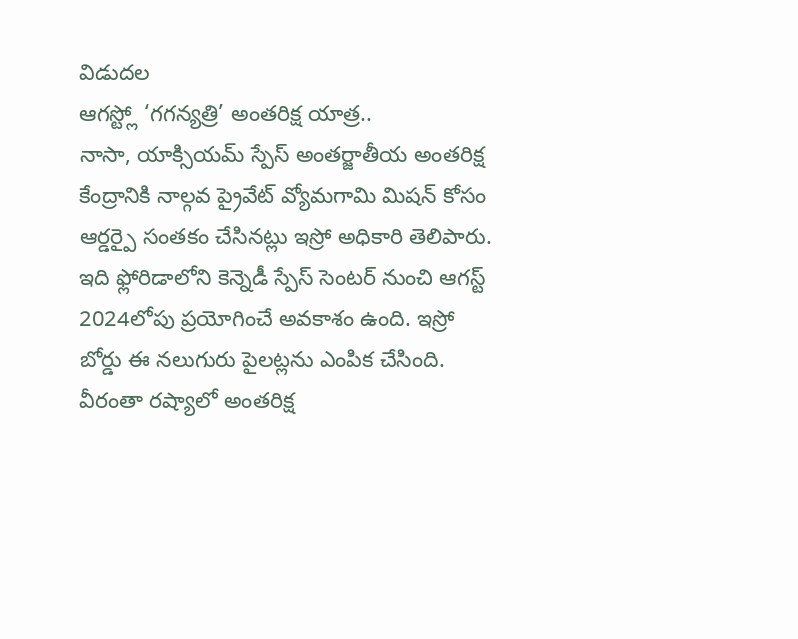విడుదల
ఆగస్ట్లో ‘గగన్యత్రి’ అంతరిక్ష యాత్ర..
నాసా, యాక్సియమ్ స్పేస్ అంతర్జాతీయ అంతరిక్ష కేంద్రానికి నాల్గవ ప్రైవేట్ వ్యోమగామి మిషన్ కోసం ఆర్డర్పై సంతకం చేసినట్లు ఇస్రో అధికారి తెలిపారు. ఇది ఫ్లోరిడాలోని కెన్నెడీ స్పేస్ సెంటర్ నుంచి ఆగస్ట్ 2024లోపు ప్రయోగించే అవకాశం ఉంది. ఇస్రో బోర్డు ఈ నలుగురు పైలట్లను ఎంపిక చేసింది. వీరంతా రష్యాలో అంతరిక్ష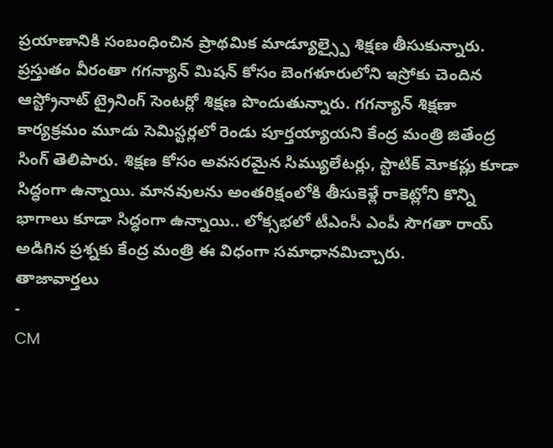ప్రయాణానికి సంబంధించిన ప్రాథమిక మాడ్యూల్స్పై శిక్షణ తీసుకున్నారు. ప్రస్తుతం వీరంతా గగన్యాన్ మిషన్ కోసం బెంగళూరులోని ఇస్రోకు చెందిన ఆస్ట్రోనాట్ ట్రైనింగ్ సెంటర్లో శిక్షణ పొందుతున్నారు. గగన్యాన్ శిక్షణా కార్యక్రమం మూడు సెమిస్టర్లలో రెండు పూర్తయ్యాయని కేంద్ర మంత్రి జితేంద్ర సింగ్ తెలిపారు. శిక్షణ కోసం అవసరమైన సిమ్యులేటర్లు, స్టాటిక్ మోకప్లు కూడా సిద్ధంగా ఉన్నాయి. మానవులను అంతరిక్షంలోకి తీసుకెళ్లే రాకెట్లోని కొన్ని భాగాలు కూడా సిద్ధంగా ఉన్నాయి.. లోక్సభలో టీఎంసీ ఎంపీ సౌగతా రాయ్ అడిగిన ప్రశ్నకు కేంద్ర మంత్రి ఈ విధంగా సమాధానమిచ్చారు.
తాజావార్తలు
-
CM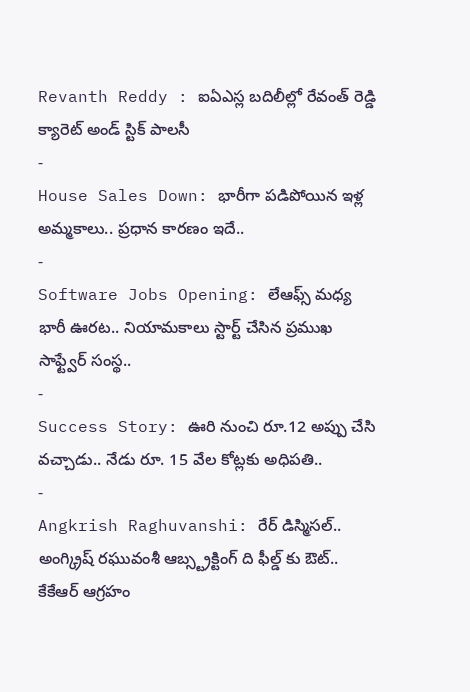Revanth Reddy : ఐఏఎస్ల బదిలీల్లో రేవంత్ రెడ్డి క్యారెట్ అండ్ స్టిక్ పాలసీ
-
House Sales Down: భారీగా పడిపోయిన ఇళ్ల అమ్మకాలు.. ప్రధాన కారణం ఇదే..
-
Software Jobs Opening: లేఆఫ్స్ మధ్య భారీ ఊరట.. నియామకాలు స్టార్ట్ చేసిన ప్రముఖ సాఫ్ట్వేర్ సంస్థ..
-
Success Story: ఊరి నుంచి రూ.12 అప్పు చేసి వచ్చాడు.. నేడు రూ. 15 వేల కోట్లకు అధిపతి..
-
Angkrish Raghuvanshi: రేర్ డిస్మిసల్.. అంగ్క్రిష్ రఘువంశీ ఆబ్స్ట్రక్టింగ్ ది ఫీల్డ్ కు ఔట్.. కేకేఆర్ ఆగ్రహం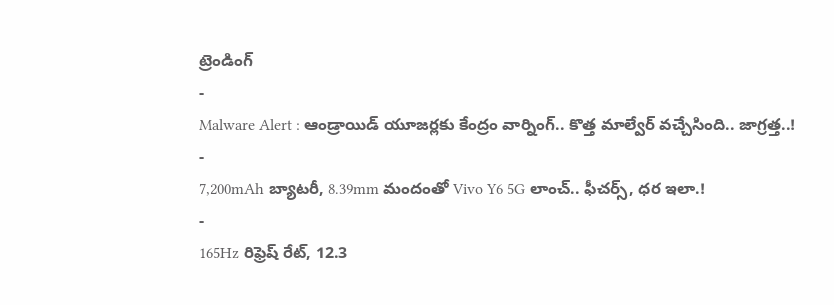ట్రెండింగ్
-
Malware Alert : ఆండ్రాయిడ్ యూజర్లకు కేంద్రం వార్నింగ్.. కొత్త మాల్వేర్ వచ్చేసింది.. జాగ్రత్త..!
-
7,200mAh బ్యాటరీ, 8.39mm మందంతో Vivo Y6 5G లాంచ్.. ఫీచర్స్, ధర ఇలా.!
-
165Hz రిఫ్రెష్ రేట్, 12.3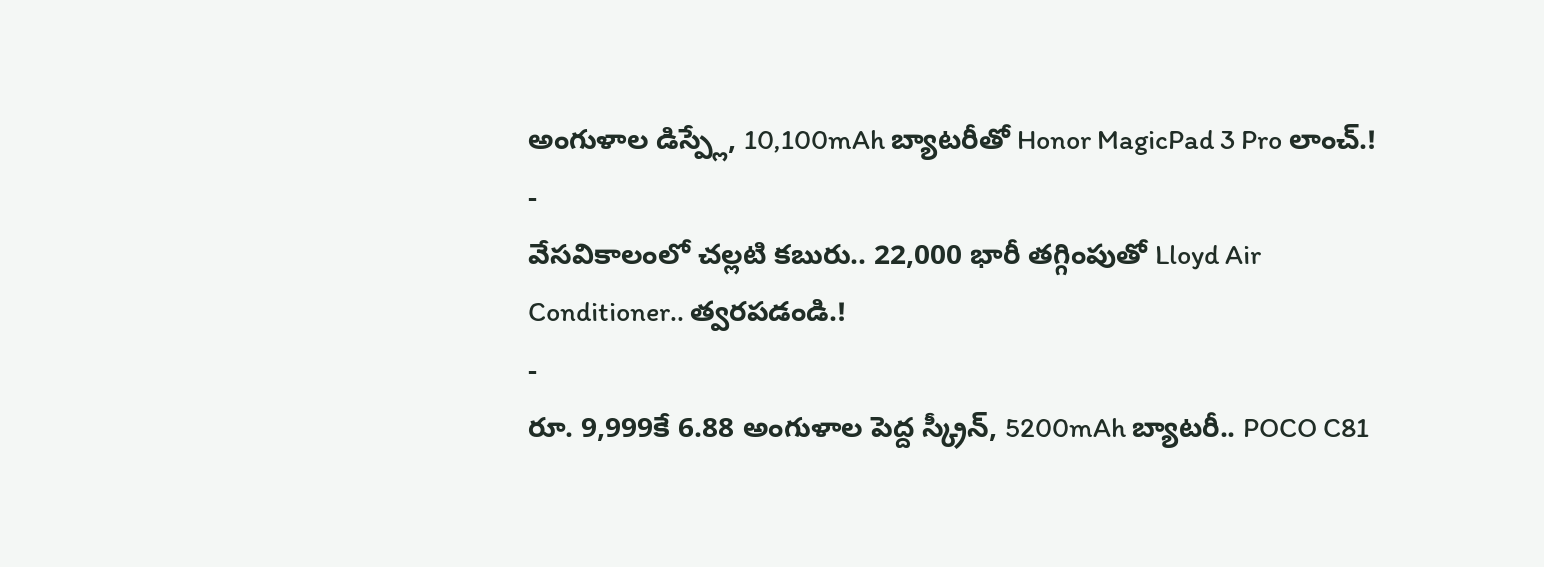అంగుళాల డిస్ప్లే, 10,100mAh బ్యాటరీతో Honor MagicPad 3 Pro లాంచ్.!
-
వేసవికాలంలో చల్లటి కబురు.. 22,000 భారీ తగ్గింపుతో Lloyd Air Conditioner.. త్వరపడండి.!
-
రూ. 9,999కే 6.88 అంగుళాల పెద్ద స్క్రీన్, 5200mAh బ్యాటరీ.. POCO C81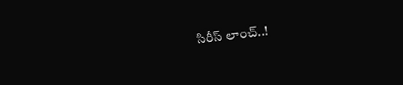సిరీస్ లాంచ్..!